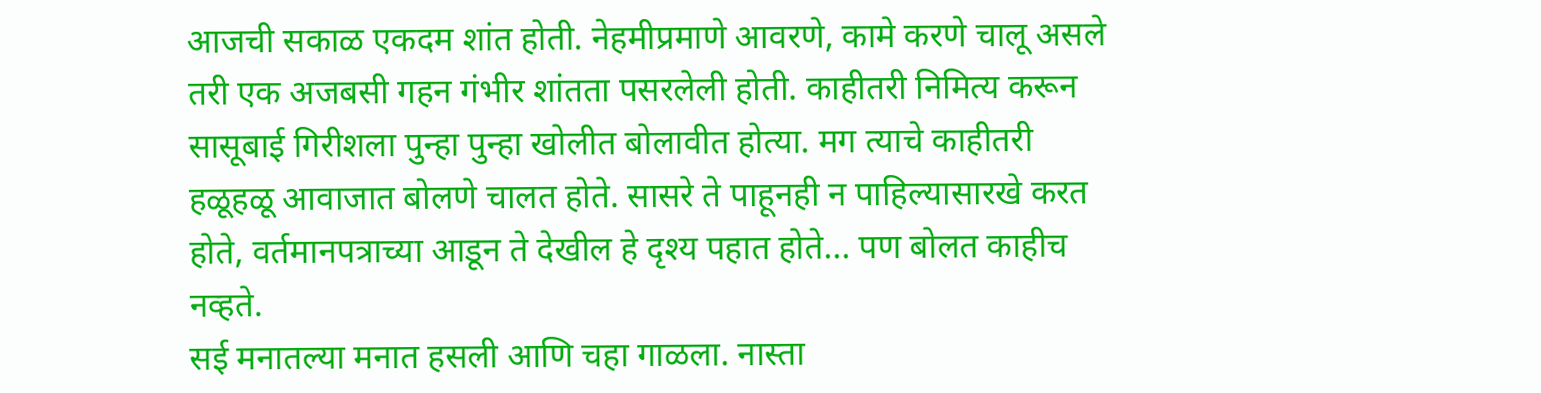आजची सकाळ एकदम शांत होती. नेहमीप्रमाणे आवरणे, कामे करणे चालू असले तरी एक अजबसी गहन गंभीर शांतता पसरलेली होती. काहीतरी निमित्य करून सासूबाई गिरीशला पुन्हा पुन्हा खोलीत बोलावीत होत्या. मग त्याचे काहीतरी हळूहळू आवाजात बोलणे चालत होते. सासरे ते पाहूनही न पाहिल्यासारखे करत होते, वर्तमानपत्राच्या आडून ते देखील हे दृश्य पहात होते... पण बोलत काहीच नव्हते.
सई मनातल्या मनात हसली आणि चहा गाळला. नास्ता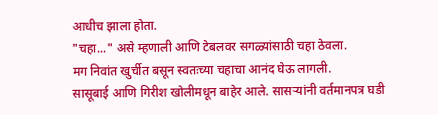आधीच झाला होता.
"चहा..." असे म्हणाली आणि टेबलवर सगळ्यांसाठी चहा ठेवला.
मग निवांत खुर्चीत बसून स्वतःच्या चहाचा आनंद घेऊ लागली.
सासूबाई आणि गिरीश खोलीमधून बाहेर आले. सासऱ्यांनी वर्तमानपत्र घडी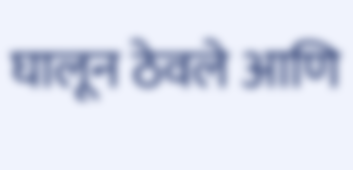घालून ठेवले आणि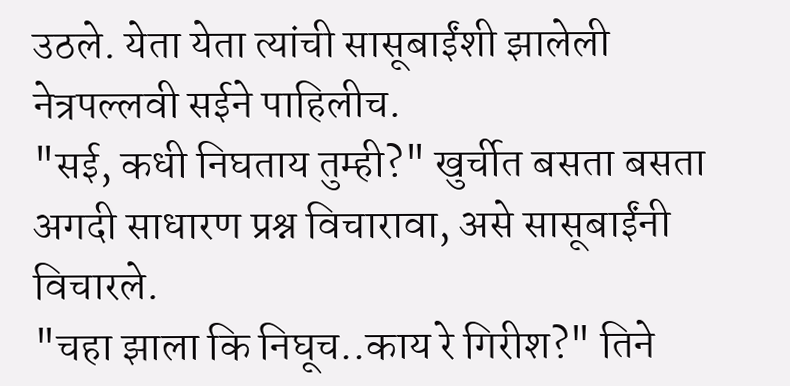उठले. येता येता त्यांची सासूबाईंशी झालेली नेत्रपल्लवी सईने पाहिलीच.
"सई, कधी निघताय तुम्ही?" खुर्चीत बसता बसता अगदी साधारण प्रश्न विचारावा, असे सासूबाईंनी विचारले.
"चहा झाला कि निघूच..काय रे गिरीश?" तिने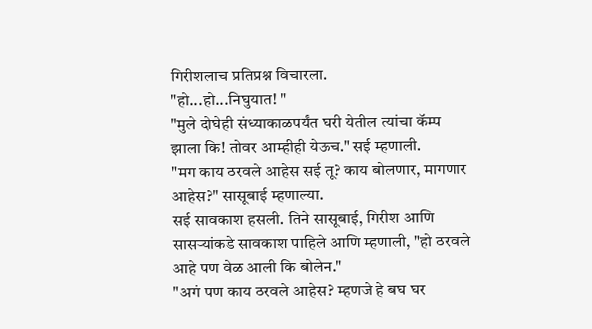गिरीशलाच प्रतिप्रश्न विचारला.
"हो...हो...निघुयात! "
"मुले दोघेही संध्याकाळपर्यंत घरी येतील त्यांचा कॅम्प झाला कि! तोवर आम्हीही येऊच." सई म्हणाली.
"मग काय ठरवले आहेस सई तू? काय बोलणार, मागणार आहेस?" सासूबाई म्हणाल्या.
सई सावकाश हसली. तिने सासूबाई, गिरीश आणि सासऱ्यांकडे सावकाश पाहिले आणि म्हणाली, "हो ठरवले आहे पण वेळ आली कि बोलेन."
"अगं पण काय ठरवले आहेस? म्हणजे हे बघ घर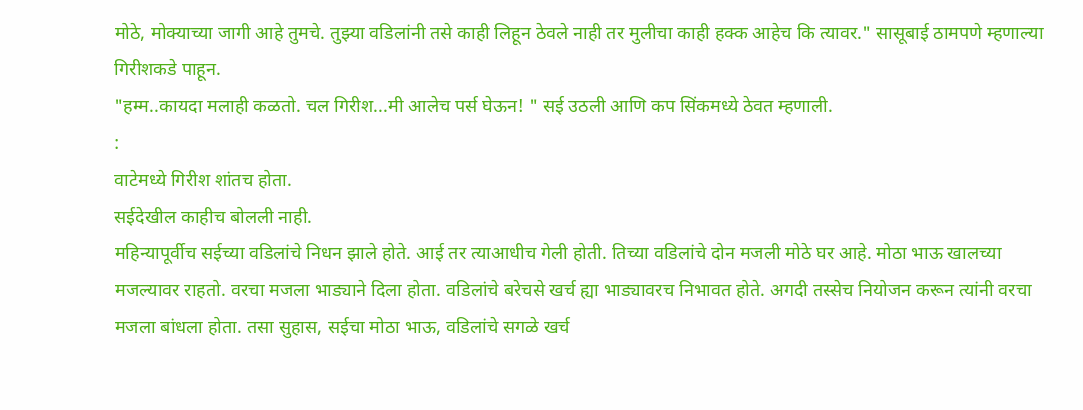मोठे, मोक्याच्या जागी आहे तुमचे. तुझ्या वडिलांनी तसे काही लिहून ठेवले नाही तर मुलीचा काही हक्क आहेच कि त्यावर." सासूबाई ठामपणे म्हणाल्या गिरीशकडे पाहून.
"हम्म..कायदा मलाही कळतो. चल गिरीश...मी आलेच पर्स घेऊन! " सई उठली आणि कप सिंकमध्ये ठेवत म्हणाली.
:
वाटेमध्ये गिरीश शांतच होता.
सईदेखील काहीच बोलली नाही.
महिन्यापूर्वीच सईच्या वडिलांचे निधन झाले होते. आई तर त्याआधीच गेली होती. तिच्या वडिलांचे दोन मजली मोठे घर आहे. मोठा भाऊ खालच्या मजल्यावर राहतो. वरचा मजला भाड्याने दिला होता. वडिलांचे बरेचसे खर्च ह्या भाड्यावरच निभावत होते. अगदी तस्सेच नियोजन करून त्यांनी वरचा मजला बांधला होता. तसा सुहास, सईचा मोठा भाऊ, वडिलांचे सगळे खर्च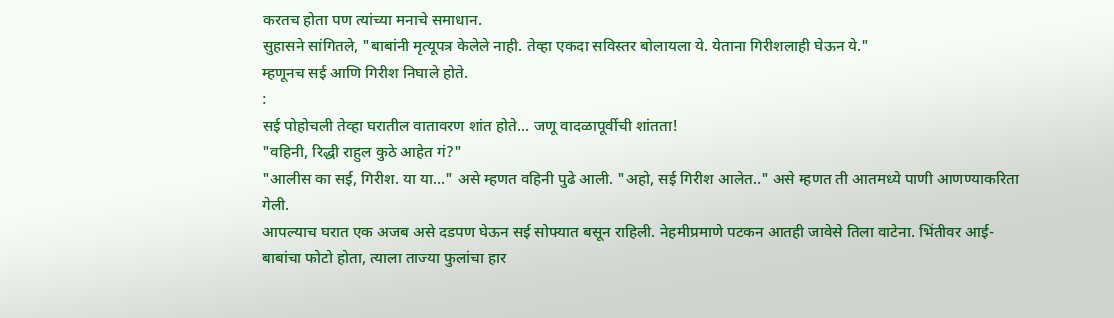करतच होता पण त्यांच्या मनाचे समाधान.
सुहासने सांगितले, "बाबांनी मृत्यूपत्र केलेले नाही. तेव्हा एकदा सविस्तर बोलायला ये. येताना गिरीशलाही घेऊन ये."
म्हणूनच सई आणि गिरीश निघाले होते.
:
सई पोहोचली तेव्हा घरातील वातावरण शांत होते... जणू वादळापूर्वीची शांतता!
"वहिनी, रिद्धी राहुल कुठे आहेत गं?"
"आलीस का सई, गिरीश. या या..." असे म्हणत वहिनी पुढे आली. "अहो, सई गिरीश आलेत.." असे म्हणत ती आतमध्ये पाणी आणण्याकरिता गेली.
आपल्याच घरात एक अजब असे दडपण घेऊन सई सोफ्यात बसून राहिली. नेहमीप्रमाणे पटकन आतही जावेसे तिला वाटेना. भिंतीवर आई-बाबांचा फोटो होता, त्याला ताज्या फुलांचा हार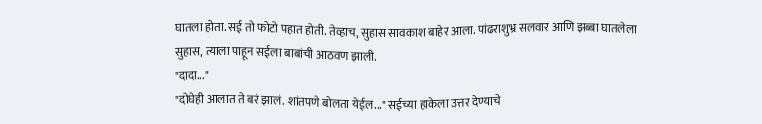घातला होता. सई तो फोटो पहात होती. तेव्हाच, सुहास सावकाश बाहेर आला. पांढराशुभ्र सलवार आणि झब्बा घातलेला सुहास, त्याला पाहून सईला बाबांची आठवण झाली.
"दादा..."
"दोघेही आलात ते बरं झालं. शांतपणे बोलता येईल..." सईच्या हाकेला उत्तर देण्याचे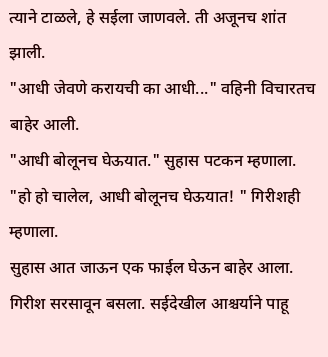त्याने टाळले, हे सईला जाणवले. ती अजूनच शांत झाली.
"आधी जेवणे करायची का आधी..." वहिनी विचारतच बाहेर आली.
"आधी बोलूनच घेऊयात." सुहास पटकन म्हणाला.
"हो हो चालेल, आधी बोलूनच घेऊयात! " गिरीशही म्हणाला.
सुहास आत जाऊन एक फाईल घेऊन बाहेर आला. गिरीश सरसावून बसला. सईदेखील आश्चर्याने पाहू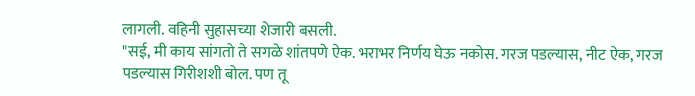लागली. वहिनी सुहासच्या शेजारी बसली.
"सई, मी काय सांगतो ते सगळे शांतपणे ऐक. भराभर निर्णय घेऊ नकोस. गरज पडल्यास, नीट ऐक, गरज पडल्यास गिरीशशी बोल. पण तू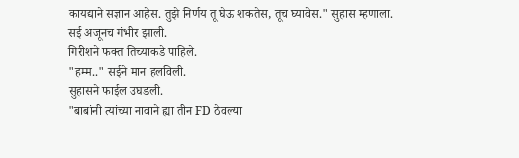कायद्याने सज्ञान आहेस. तुझे निर्णय तू घेऊ शकतेस, तूच घ्यावेस." सुहास म्हणाला.
सई अजूनच गंभीर झाली.
गिरीशने फक्त तिच्याकडे पाहिले.
"हम्म.." सईने मान हलविली.
सुहासने फाईल उघडली.
"बाबांनी त्यांच्या नावाने ह्या तीन FD ठेवल्या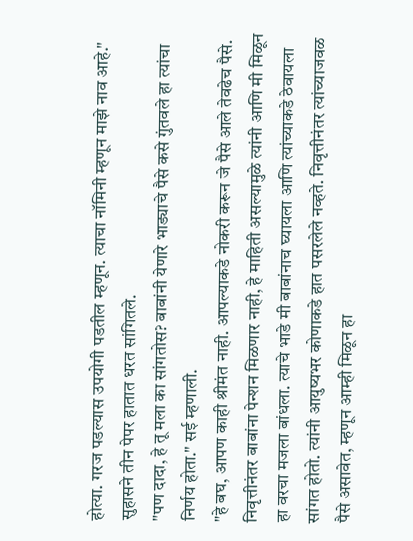होत्या. गरज पडल्यास उपयोगी पडतील म्हणून. त्याचा नॉमिनी म्हणून माझे नाव आहे." सुहासने तीन पेपर हातात धरत सांगितले.
"पण दादा, हे तू मला का सांगतोस? बाबांनी येणारे भाड्याचे पैसे कसे गुंतवले हा त्यांचा निर्णय होता." सई म्हणाली.
"हे बघ, आपण काही श्रीमंत नाही. आपल्याकडे नोकरी करून जे पैसे आले तेवढेच पैसे. निवृत्तीनंतर बाबांना पेन्शन मिळणार नाही, हे माहिती असल्यामुळे त्यांनी आणि मी मिळून हा वरचा मजला बांधला. त्याचे भाडे मी बाबांनाच घ्यायला आणि त्यांच्याकडे ठेवायला सांगत होतो. त्यांनी आयुष्यभर कोणाकडे हात पसरलेले नव्हते. निवृत्तीनंतर त्यांच्याजवळ पैसे असावेत, म्हणून आम्ही मिळून हा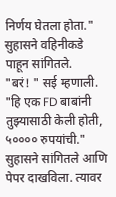निर्णय घेतला होता." सुहासने वहिनीकडे पाहून सांगितले.
"बरं! " सई म्हणाली.
"हि एक FD बाबांनी तुझ्यासाठी केली होती, ५०००० रुपयांची." सुहासने सांगितले आणि पेपर दाखविला. त्यावर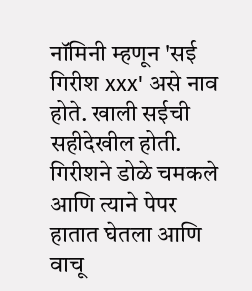नॉमिनी म्हणून 'सई गिरीश xxx' असे नाव होते. खाली सईची सहीदेखील होती.
गिरीशने डोळे चमकले आणि त्याने पेपर हातात घेतला आणि वाचू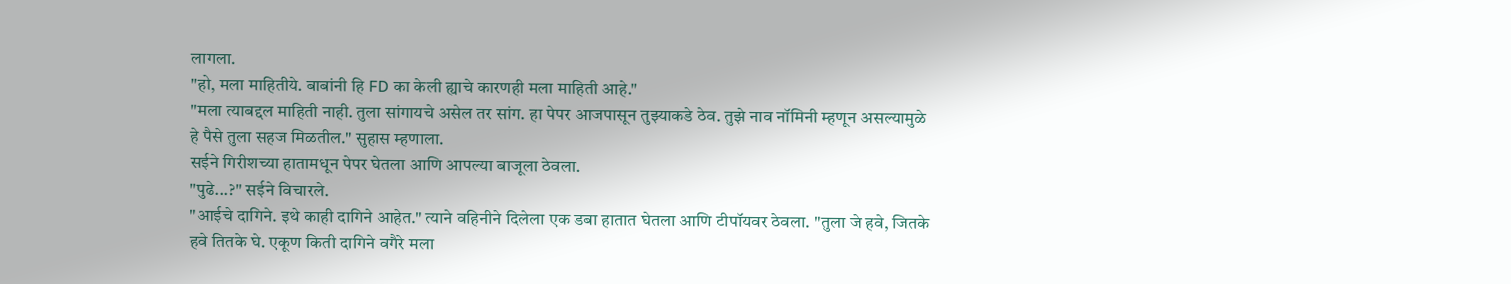लागला.
"हो, मला माहितीये. बाबांनी हि FD का केली ह्याचे कारणही मला माहिती आहे."
"मला त्याबद्दल माहिती नाही. तुला सांगायचे असेल तर सांग. हा पेपर आजपासून तुझ्याकडे ठेव. तुझे नाव नॉमिनी म्हणून असल्यामुळे हे पैसे तुला सहज मिळतील." सुहास म्हणाला.
सईने गिरीशच्या हातामधून पेपर घेतला आणि आपल्या बाजूला ठेवला.
"पुढे...?" सईने विचारले.
"आईचे दागिने. इथे काही दागिने आहेत." त्याने वहिनीने दिलेला एक डबा हातात घेतला आणि टीपॉयवर ठेवला. "तुला जे हवे, जितके हवे तितके घे. एकूण किती दागिने वगैरे मला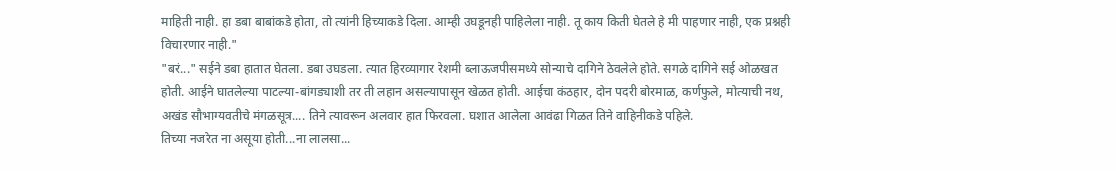माहिती नाही. हा डबा बाबांकडे होता, तो त्यांनी हिच्याकडे दिला. आम्ही उघडूनही पाहिलेला नाही. तू काय किती घेतले हे मी पाहणार नाही, एक प्रश्नही विचारणार नाही."
"बरं..." सईने डबा हातात घेतला. डबा उघडला. त्यात हिरव्यागार रेशमी ब्लाऊजपीसमध्ये सोन्याचे दागिने ठेवलेले होते. सगळे दागिने सई ओळखत होती. आईने घातलेल्या पाटल्या-बांगड्याशी तर ती लहान असल्यापासून खेळत होती. आईचा कंठहार, दोन पदरी बोरमाळ, कर्णफुले, मोत्याची नथ, अखंड सौभाग्यवतीचे मंगळसूत्र.... तिने त्यावरून अलवार हात फिरवला. घशात आलेला आवंढा गिळत तिने वाहिनीकडे पहिले.
तिच्या नजरेत ना असूया होती...ना लालसा...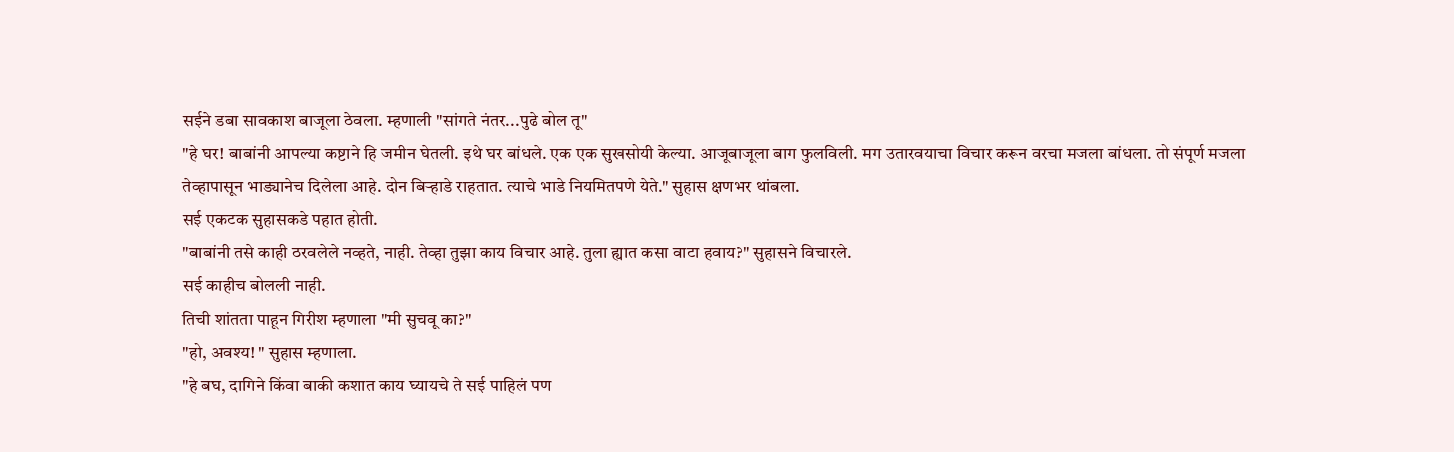सईने डबा सावकाश बाजूला ठेवला. म्हणाली "सांगते नंतर...पुढे बोल तू"
"हे घर! बाबांनी आपल्या कष्टाने हि जमीन घेतली. इथे घर बांधले. एक एक सुखसोयी केल्या. आजूबाजूला बाग फुलविली. मग उतारवयाचा विचार करून वरचा मजला बांधला. तो संपूर्ण मजला तेव्हापासून भाड्यानेच दिलेला आहे. दोन बिऱ्हाडे राहतात. त्याचे भाडे नियमितपणे येते." सुहास क्षणभर थांबला.
सई एकटक सुहासकडे पहात होती.
"बाबांनी तसे काही ठरवलेले नव्हते, नाही. तेव्हा तुझा काय विचार आहे. तुला ह्यात कसा वाटा हवाय?" सुहासने विचारले.
सई काहीच बोलली नाही.
तिची शांतता पाहून गिरीश म्हणाला "मी सुचवू का?"
"हो, अवश्य! " सुहास म्हणाला.
"हे बघ, दागिने किंवा बाकी कशात काय घ्यायचे ते सई पाहिलं पण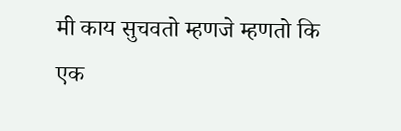मी काय सुचवतो म्हणजे म्हणतो कि एक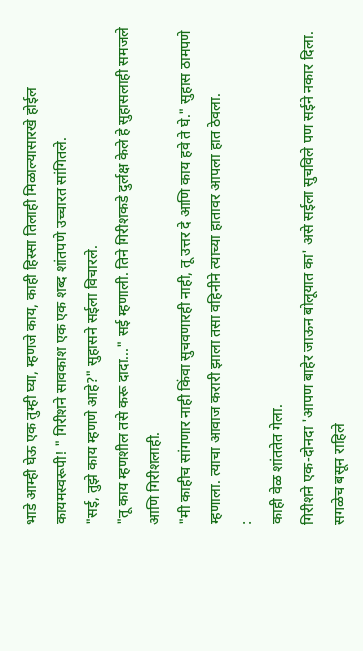भाडे आम्ही घेऊ एक तुम्ही घ्या, म्हणजे काय, काही हिस्सा तिलाही मिळाल्यासारखे होईल कायमस्वरूपी! " गिरीशने सावकाश एक एक शब्द शांतपणे उच्चारत सांगितले.
"सई, तुझे काय म्हणणे आहे?" सुहासने सईला विचारले.
"तू काय म्हणशील तसे करू दादा..." सई म्हणाली. तिने गिरीशकडे दुर्लक्ष केले हे सुहासलाही समजले आणि गिरीशलाही.
"मी काहीच सांगणार नाही किंवा सुचवणारही नाही, तू उत्तर दे आणि काय हवे ते घे." सुहास ठामपणे म्हणाला. त्याचा आवाज करारी झाला तसा वहिनीने त्याच्या हातावर आपला हात ठेवला.
:
काही वेळ शांततेत गेला.
गिरीशने एक-दोनदा 'आपण बाहेर जाऊन बोलूयात का' असे सईला सुचविले पण सईने नकार दिला.
सगळेच बसून राहिले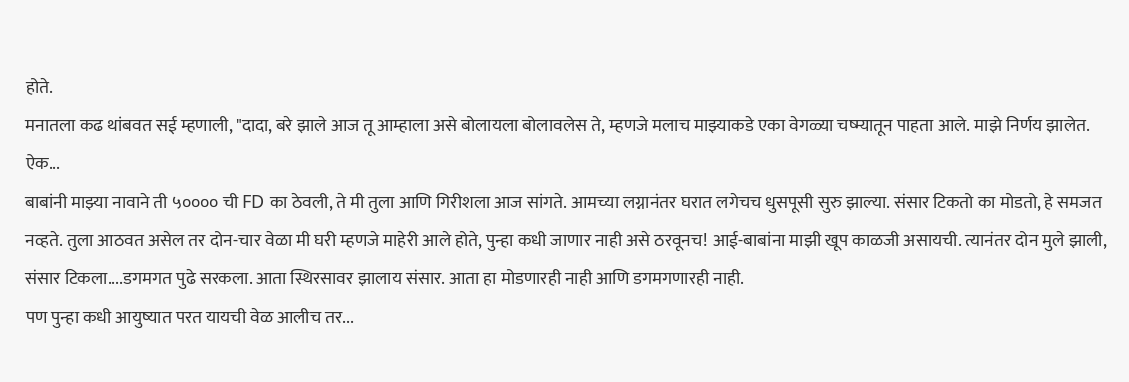होते.
मनातला कढ थांबवत सई म्हणाली, "दादा, बरे झाले आज तू आम्हाला असे बोलायला बोलावलेस ते, म्हणजे मलाच माझ्याकडे एका वेगळ्या चष्म्यातून पाहता आले. माझे निर्णय झालेत. ऐक...
बाबांनी माझ्या नावाने ती ५०००० ची FD का ठेवली, ते मी तुला आणि गिरीशला आज सांगते. आमच्या लग्नानंतर घरात लगेचच धुसपूसी सुरु झाल्या. संसार टिकतो का मोडतो, हे समजत नव्हते. तुला आठवत असेल तर दोन-चार वेळा मी घरी म्हणजे माहेरी आले होते, पुन्हा कधी जाणार नाही असे ठरवूनच! आई-बाबांना माझी खूप काळजी असायची. त्यानंतर दोन मुले झाली, संसार टिकला....डगमगत पुढे सरकला. आता स्थिरसावर झालाय संसार. आता हा मोडणारही नाही आणि डगमगणारही नाही.
पण पुन्हा कधी आयुष्यात परत यायची वेळ आलीच तर...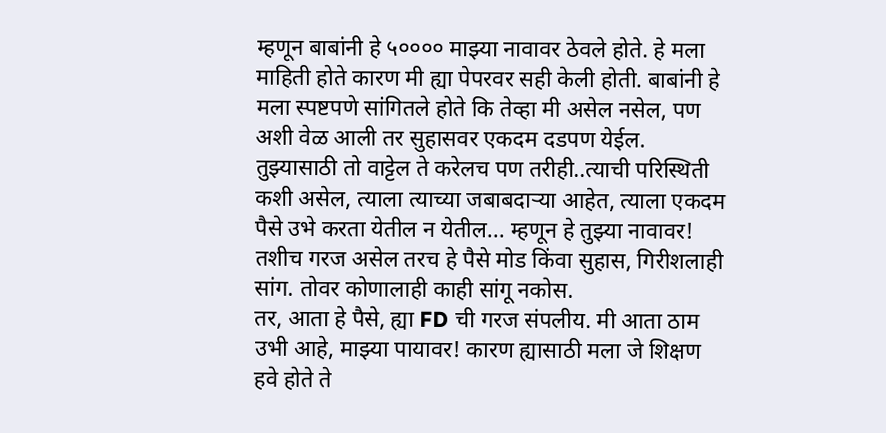म्हणून बाबांनी हे ५०००० माझ्या नावावर ठेवले होते. हे मला माहिती होते कारण मी ह्या पेपरवर सही केली होती. बाबांनी हे मला स्पष्टपणे सांगितले होते कि तेव्हा मी असेल नसेल, पण अशी वेळ आली तर सुहासवर एकदम दडपण येईल. तुझ्यासाठी तो वाट्टेल ते करेलच पण तरीही..त्याची परिस्थिती कशी असेल, त्याला त्याच्या जबाबदाऱ्या आहेत, त्याला एकदम पैसे उभे करता येतील न येतील... म्हणून हे तुझ्या नावावर! तशीच गरज असेल तरच हे पैसे मोड किंवा सुहास, गिरीशलाही सांग. तोवर कोणालाही काही सांगू नकोस.
तर, आता हे पैसे, ह्या FD ची गरज संपलीय. मी आता ठाम उभी आहे, माझ्या पायावर! कारण ह्यासाठी मला जे शिक्षण हवे होते ते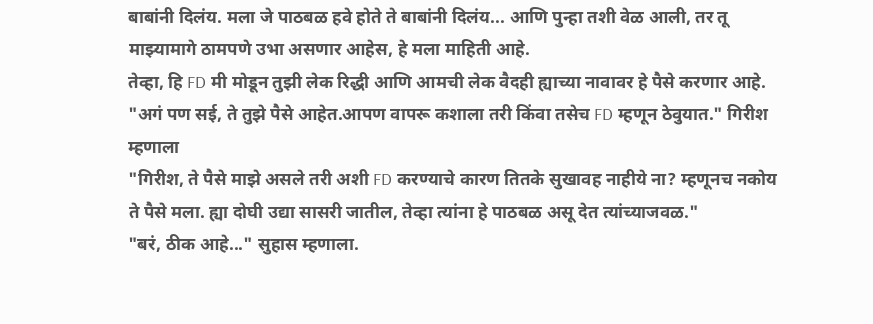बाबांनी दिलंय. मला जे पाठबळ हवे होते ते बाबांनी दिलंय... आणि पुन्हा तशी वेळ आली, तर तू माझ्यामागे ठामपणे उभा असणार आहेस, हे मला माहिती आहे.
तेव्हा, हि FD मी मोडून तुझी लेक रिद्धी आणि आमची लेक वैदही ह्याच्या नावावर हे पैसे करणार आहे.
"अगं पण सई, ते तुझे पैसे आहेत.आपण वापरू कशाला तरी किंवा तसेच FD म्हणून ठेवुयात." गिरीश म्हणाला
"गिरीश, ते पैसे माझे असले तरी अशी FD करण्याचे कारण तितके सुखावह नाहीये ना? म्हणूनच नकोय ते पैसे मला. ह्या दोघी उद्या सासरी जातील, तेव्हा त्यांना हे पाठबळ असू देत त्यांच्याजवळ."
"बरं, ठीक आहे..." सुहास म्हणाला.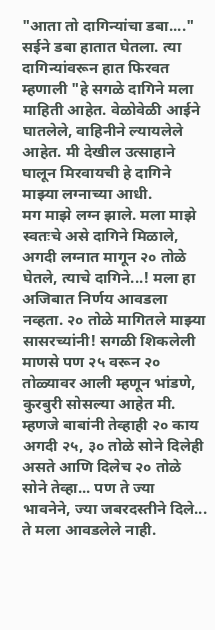"आता तो दागिन्यांचा डबा...." सईने डबा हातात घेतला. त्या दागिन्यांवरून हात फिरवत म्हणाली "हे सगळे दागिने मला माहिती आहेत. वेळोवेळी आईने घातलेले, वाहिनीने ल्यायलेले आहेत. मी देखील उत्साहाने घालून मिरवायची हे दागिने माझ्या लग्नाच्या आधी.
मग माझे लग्न झाले. मला माझे स्वतःचे असे दागिने मिळाले, अगदी लग्नात मागून २० तोळे घेतले, त्याचे दागिने...! मला हा अजिबात निर्णय आवडला नव्हता. २० तोळे मागितले माझ्या सासरच्यांनी! सगळी शिकलेली माणसे पण २५ वरून २० तोळ्यावर आली म्हणून भांडणे, कुरबुरी सोसल्या आहेत मी. म्हणजे बाबांनी तेव्हाही २० काय अगदी २५, ३० तोळे सोने दिलेही असते आणि दिलेच २० तोळे सोने तेव्हा... पण ते ज्या भावनेने, ज्या जबरदस्तीने दिले... ते मला आवडलेले नाही.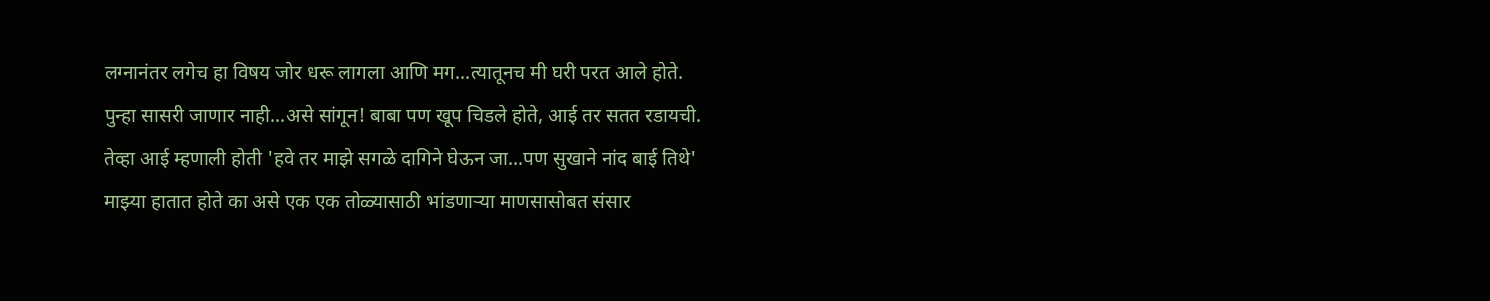लग्नानंतर लगेच हा विषय जोर धरू लागला आणि मग...त्यातूनच मी घरी परत आले होते. पुन्हा सासरी जाणार नाही...असे सांगून! बाबा पण खूप चिडले होते, आई तर सतत रडायची. तेव्हा आई म्हणाली होती 'हवे तर माझे सगळे दागिने घेऊन जा...पण सुखाने नांद बाई तिथे'
माझ्या हातात होते का असे एक एक तोळ्यासाठी भांडणाऱ्या माणसासोबत संसार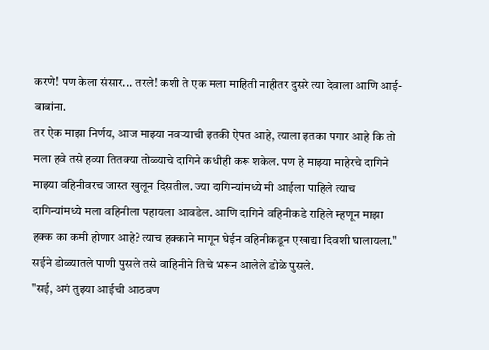करणे! पण केला संसार... तरले! कशी ते एक मला माहिती नाहीतर दुसरे त्या देवाला आणि आई-बाबांना.
तर ऐक माझा निर्णय, आज माझ्या नवऱ्याची इतकी ऐपत आहे, त्याला इतका पगार आहे कि तो मला हवे तसे हव्या तितक्या तोळ्याचे दागिने कधीही करू शकेल. पण हे माझ्या माहेरचे दागिने माझ्या वहिनीवरच जास्त खुलून दिसतील. ज्या दागिन्यांमध्ये मी आईला पाहिले त्याच दागिन्यांमध्ये मला वहिनीला पहायला आवडेल. आणि दागिने वहिनीकडे राहिले म्हणून माझा हक्क का कमी होणार आहे? त्याच हक्काने मागून घेईन वहिनीकडून एखाद्या दिवशी घालायला."
सईने डोळ्यातले पाणी पुसले तसे वाहिनीने तिचे भरून आलेले डोळे पुसले.
"सई, अगं तुझ्या आईची आठवण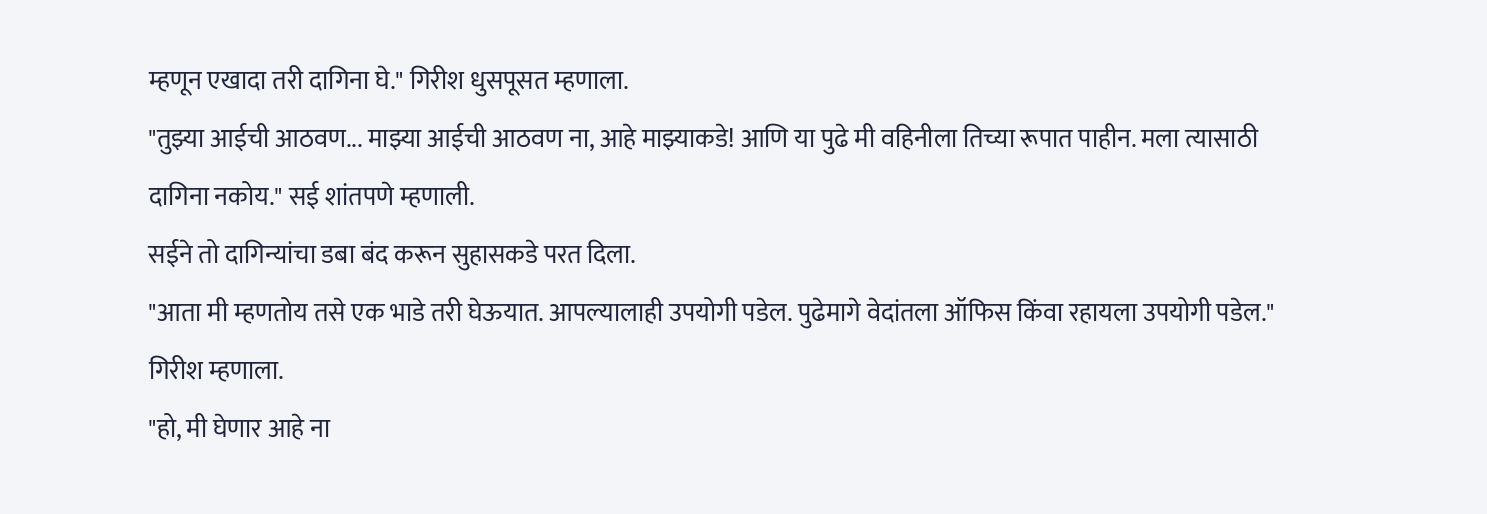म्हणून एखादा तरी दागिना घे." गिरीश धुसपूसत म्हणाला.
"तुझ्या आईची आठवण... माझ्या आईची आठवण ना, आहे माझ्याकडे! आणि या पुढे मी वहिनीला तिच्या रूपात पाहीन. मला त्यासाठी दागिना नकोय." सई शांतपणे म्हणाली.
सईने तो दागिन्यांचा डबा बंद करून सुहासकडे परत दिला.
"आता मी म्हणतोय तसे एक भाडे तरी घेऊयात. आपल्यालाही उपयोगी पडेल. पुढेमागे वेदांतला ऑफिस किंवा रहायला उपयोगी पडेल." गिरीश म्हणाला.
"हो, मी घेणार आहे ना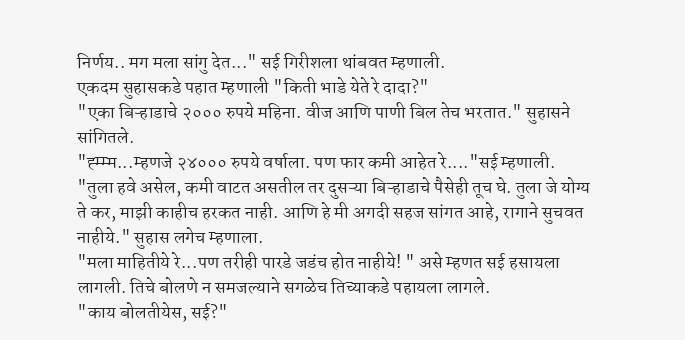निर्णय.. मग मला सांगु देत..." सई गिरीशला थांबवत म्हणाली.
एकदम सुहासकडे पहात म्हणाली "किती भाडे येते रे दादा?"
"एका बिऱ्हाडाचे २००० रुपये महिना. वीज आणि पाणी बिल तेच भरतात." सुहासने सांगितले.
"ह्म्म्म...म्हणजे २४००० रुपये वर्षाला. पण फार कमी आहेत रे...."सई म्हणाली.
"तुला हवे असेल, कमी वाटत असतील तर दुसऱ्या बिऱ्हाडाचे पैसेही तूच घे. तुला जे योग्य ते कर, माझी काहीच हरकत नाही. आणि हे मी अगदी सहज सांगत आहे, रागाने सुचवत नाहीये." सुहास लगेच म्हणाला.
"मला माहितीये रे...पण तरीही पारडे जडंच होत नाहीये! " असे म्हणत सई हसायला लागली. तिचे बोलणे न समजल्याने सगळेच तिच्याकडे पहायला लागले.
"काय बोलतीयेस, सई?"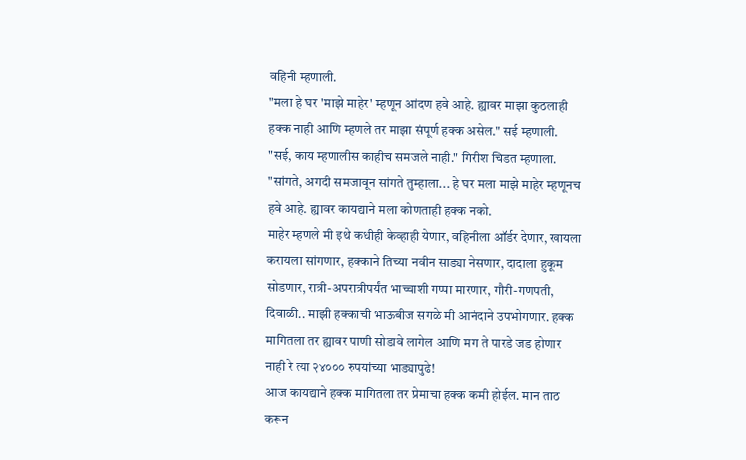वहिनी म्हणाली.
"मला हे घर 'माझे माहेर' म्हणून आंदण हवे आहे. ह्यावर माझा कुठलाही हक्क नाही आणि म्हणले तर माझा संपूर्ण हक्क असेल." सई म्हणाली.
"सई, काय म्हणालीस काहीच समजले नाही." गिरीश चिडत म्हणाला.
"सांगते, अगदी समजावून सांगते तुम्हाला... हे घर मला माझे माहेर म्हणूनच हवे आहे. ह्यावर कायद्याने मला कोणताही हक्क नको.
माहेर म्हणले मी इथे कधीही केव्हाही येणार, वहिनीला ऑर्डर देणार, खायला करायला सांगणार, हक्काने तिच्या नवीन साड्या नेसणार, दादाला हुकूम सोडणार, रात्री-अपरात्रीपर्यंत भाच्चाशी गप्पा मारणार, गौरी-गणपती, दिवाळी.. माझी हक्काची भाऊबीज सगळे मी आनंदाने उपभोगणार. हक्क मागितला तर ह्यावर पाणी सोडावे लागेल आणि मग ते पारडे जड होणार नाही रे त्या २४००० रुपयांच्या भाड्यापुढे!
आज कायद्याने हक्क मागितला तर प्रेमाचा हक्क कमी होईल. मान ताठ करून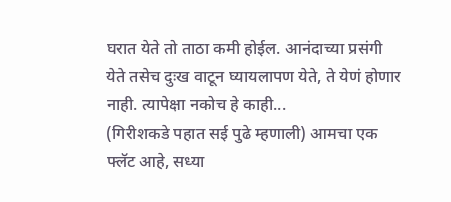घरात येते तो ताठा कमी होईल. आनंदाच्या प्रसंगी येते तसेच दुःख वाटून घ्यायलापण येते, ते येणं होणार नाही. त्यापेक्षा नकोच हे काही...
(गिरीशकडे पहात सई पुढे म्हणाली) आमचा एक फ्लॅट आहे, सध्या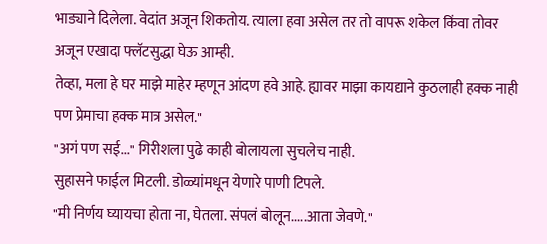भाड्याने दिलेला. वेदांत अजून शिकतोय. त्याला हवा असेल तर तो वापरू शकेल किंवा तोवर अजून एखादा फ्लॅटसुद्धा घेऊ आम्ही.
तेव्हा, मला हे घर माझे माहेर म्हणून आंदण हवे आहे. ह्यावर माझा कायद्याने कुठलाही हक्क नाही पण प्रेमाचा हक्क मात्र असेल."
"अगं पण सई..." गिरीशला पुढे काही बोलायला सुचलेच नाही.
सुहासने फाईल मिटली. डोळ्यांमधून येणारे पाणी टिपले.
"मी निर्णय घ्यायचा होता ना, घेतला. संपलं बोलून.....आता जेवणे."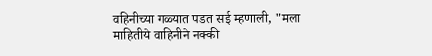वहिनीच्या गळ्यात पडत सई म्हणाली, "मला माहितीये वाहिनीने नक्की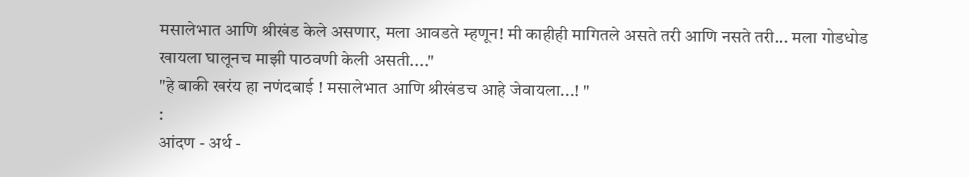मसालेभात आणि श्रीखंड केले असणार, मला आवडते म्हणून! मी काहीही मागितले असते तरी आणि नसते तरी... मला गोडधोड खायला घालूनच माझी पाठवणी केली असती...."
"हे बाकी खरंय हा नणंदबाई ! मसालेभात आणि श्रीखंडच आहे जेवायला...! "
:
आंदण - अर्थ -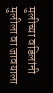मुलीच्या वडिलांनी मुलीला वा जावयाला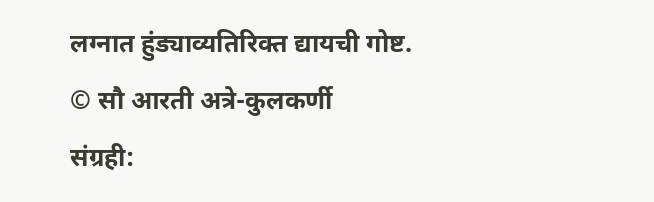लग्नात हुंड्याव्यतिरिक्त द्यायची गोष्ट.
© सौ आरती अत्रे-कुलकर्णी
संग्रही: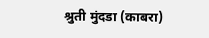श्रुती मुंदडा (काबरा)